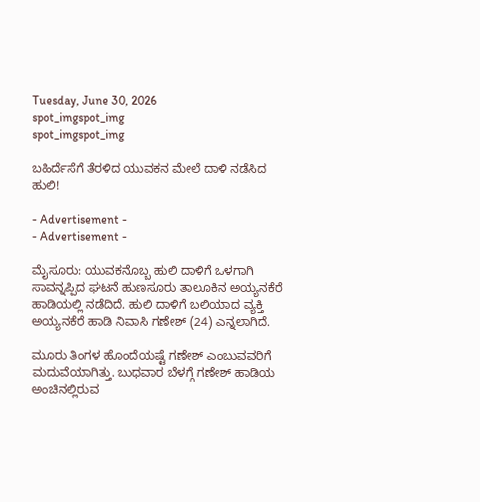Tuesday, June 30, 2026
spot_imgspot_img
spot_imgspot_img

ಬಹಿರ್ದೆಸೆಗೆ ತೆರಳಿದ ಯುವಕನ ಮೇಲೆ ದಾಳಿ ನಡೆಸಿದ ಹುಲಿ!

- Advertisement -
- Advertisement -

ಮೈಸೂರು: ಯುವಕನೊಬ್ಬ ಹುಲಿ ದಾಳಿಗೆ ಒಳಗಾಗಿ ಸಾವನ್ನಪ್ಪಿದ ಘಟನೆ ಹುಣಸೂರು ತಾಲೂಕಿನ ಅಯ್ಯನಕೆರೆ ಹಾಡಿಯಲ್ಲಿ ನಡೆದಿದೆ. ಹುಲಿ ದಾಳಿಗೆ ಬಲಿಯಾದ ವ್ಯಕ್ತಿ ಅಯ್ಯನಕೆರೆ ಹಾಡಿ ನಿವಾಸಿ ಗಣೇಶ್ (24) ಎನ್ನಲಾಗಿದೆ.

ಮೂರು ತಿಂಗಳ ಹೊಂದೆಯಷ್ಟೆ ಗಣೇಶ್ ಎಂಬುವವರಿಗೆ ಮದುವೆಯಾಗಿತ್ತು. ಬುಧವಾರ ಬೆಳಗ್ಗೆ ಗಣೇಶ್ ಹಾಡಿಯ ಅಂಚಿನಲ್ಲಿರುವ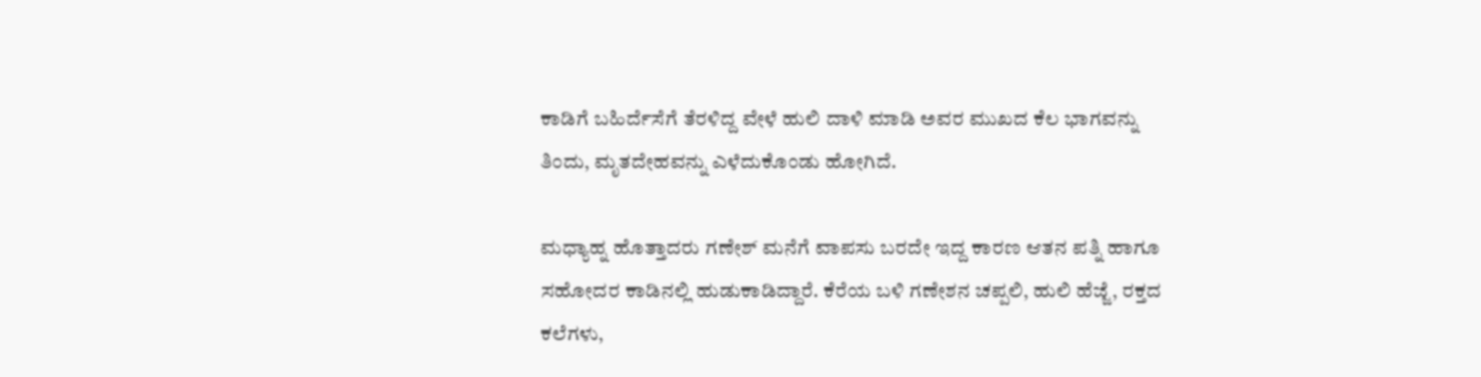ಕಾಡಿಗೆ ಬಹಿರ್ದೆಸೆಗೆ ತೆರಳಿದ್ದ ವೇಳೆ ಹುಲಿ ದಾಳಿ ಮಾಡಿ ಅವರ ಮುಖದ ಕೆಲ ಭಾಗವನ್ನು ತಿಂದು, ಮೃತದೇಹವನ್ನು ಎಳೆದುಕೊಂಡು ಹೋಗಿದೆ.

ಮಧ್ಯಾಹ್ನ ಹೊತ್ತಾದರು ಗಣೇಶ್ ಮನೆಗೆ ವಾಪಸು ಬರದೇ ಇದ್ದ ಕಾರಣ ಆತನ ಪತ್ನಿ ಹಾಗೂ ಸಹೋದರ ಕಾಡಿನಲ್ಲಿ ಹುಡುಕಾಡಿದ್ದಾರೆ. ಕೆರೆಯ ಬಳಿ ಗಣೇಶನ ಚಪ್ಪಲಿ, ಹುಲಿ ಹೆಜ್ಜೆ, ರಕ್ತದ ಕಲೆಗಳು,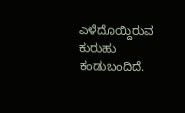ಎಳೆದೊಯ್ದಿರುವ ಕುರುಹು ಕಂಡುಬಂದಿದೆ.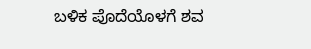ಬಳಿಕ ಪೊದೆಯೊಳಗೆ ಶವ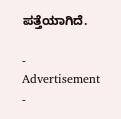ಪತ್ತೆಯಾಗಿದೆ.

- Advertisement -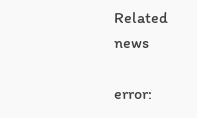Related news

error: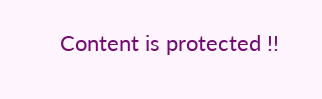Content is protected !!